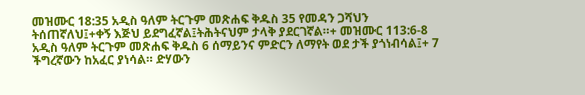መዝሙር 18:35 አዲስ ዓለም ትርጉም መጽሐፍ ቅዱስ 35 የመዳን ጋሻህን ትሰጠኛለህ፤+ቀኝ እጅህ ይደግፈኛል፤ትሕትናህም ታላቅ ያደርገኛል።+ መዝሙር 113:6-8 አዲስ ዓለም ትርጉም መጽሐፍ ቅዱስ 6 ሰማይንና ምድርን ለማየት ወደ ታች ያጎነብሳል፤+ 7 ችግረኛውን ከአፈር ያነሳል። ድሃውን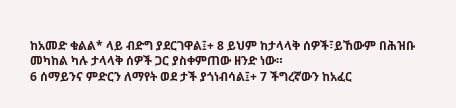ከአመድ ቁልል* ላይ ብድግ ያደርገዋል፤+ 8 ይህም ከታላላቅ ሰዎች፣ይኸውም በሕዝቡ መካከል ካሉ ታላላቅ ሰዎች ጋር ያስቀምጠው ዘንድ ነው።
6 ሰማይንና ምድርን ለማየት ወደ ታች ያጎነብሳል፤+ 7 ችግረኛውን ከአፈር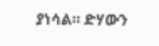ያነሳል። ድሃውን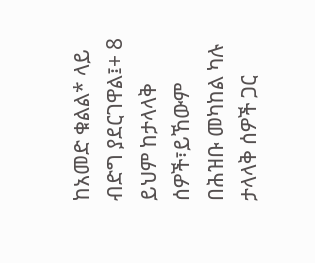ከአመድ ቁልል* ላይ ብድግ ያደርገዋል፤+ 8 ይህም ከታላላቅ ሰዎች፣ይኸውም በሕዝቡ መካከል ካሉ ታላላቅ ሰዎች ጋር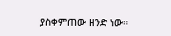ያስቀምጠው ዘንድ ነው።